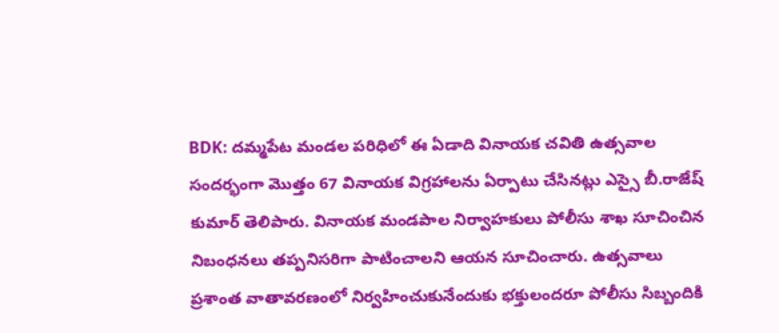BDK: దమ్మపేట మండల పరిధిలో ఈ ఏడాది వినాయక చవితి ఉత్సవాల సందర్భంగా మొత్తం 67 వినాయక విగ్రహాలను ఏర్పాటు చేసినట్లు ఎస్సై బీ.రాజేష్ కుమార్ తెలిపారు. వినాయక మండపాల నిర్వాహకులు పోలీసు శాఖ సూచించిన నిబంధనలు తప్పనిసరిగా పాటించాలని ఆయన సూచించారు. ఉత్సవాలు ప్రశాంత వాతావరణంలో నిర్వహించుకునేందుకు భక్తులందరూ పోలీసు సిబ్బందికి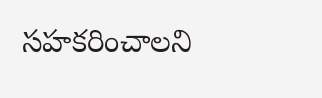సహకరించాలని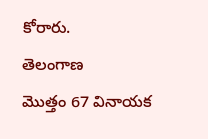కోరారు.
తెలంగాణ
మొత్తం 67 వినాయక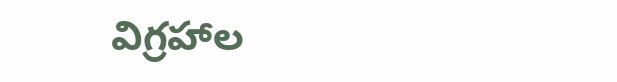విగ్రహాల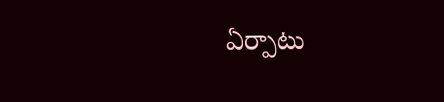ఏర్పాటు